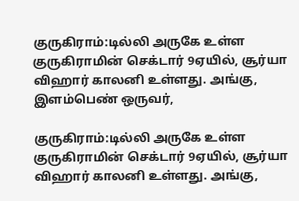குருகிராம்:டில்லி அருகே உள்ள குருகிராமின் செக்டார் 9ஏயில், சூர்யா விஹார் காலனி உள்ளது. அங்கு, இளம்பெண் ஒருவர்,

குருகிராம்:டில்லி அருகே உள்ள குருகிராமின் செக்டார் 9ஏயில், சூர்யா விஹார் காலனி உள்ளது. அங்கு,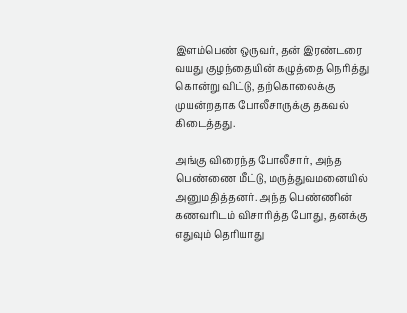இளம்பெண் ஒருவர், தன் இரண்டரை வயது குழந்தையின் கழுத்தை நெரித்து கொன்று விட்டு, தற்கொலைக்கு முயன்றதாக போலீசாருக்கு தகவல் கிடைத்தது.

அங்கு விரைந்த போலீசார், அந்த பெண்ணை மீட்டு, மருத்துவமனையில் அனுமதித்தனர். அந்த பெண்ணின் கணவரிடம் விசாரித்த போது, தனக்கு எதுவும் தெரியாது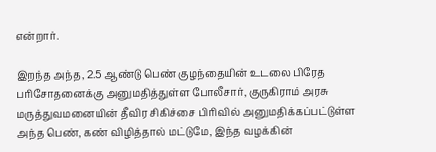என்றார்.

இறந்த அந்த, 2.5 ஆண்டு பெண் குழந்தையின் உடலை பிரேத பரிசோதனைக்கு அனுமதித்துள்ள போலீசார், குருகிராம் அரசு மருத்துவமனையின் தீவிர சிகிச்சை பிரிவில் அனுமதிக்கப்பட்டுள்ள அந்த பெண், கண் விழித்தால் மட்டுமே, இந்த வழக்கின்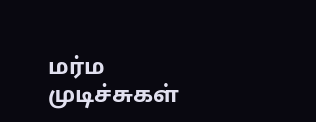மர்ம முடிச்சுகள்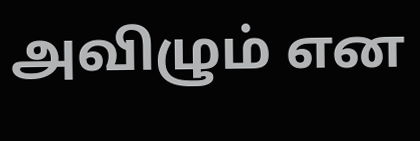அவிழும் என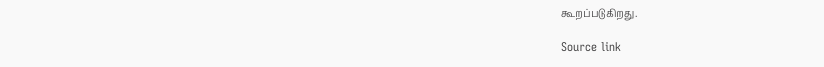கூறப்படுகிறது.

Source link